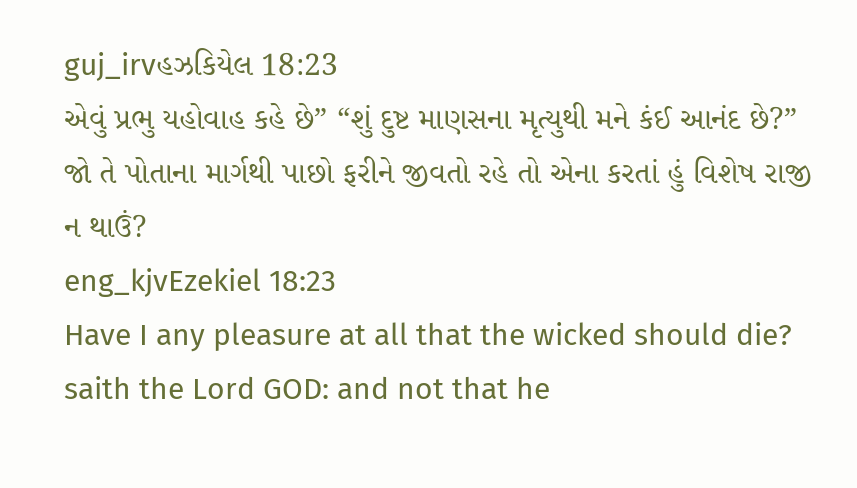guj_irvહઝકિયેલ 18:23
એવું પ્રભુ યહોવાહ કહે છે” “શું દુષ્ટ માણસના મૃત્યુથી મને કંઈ આનંદ છે?” જો તે પોતાના માર્ગથી પાછો ફરીને જીવતો રહે તો એના કરતાં હું વિશેષ રાજી ન થાઉં?
eng_kjvEzekiel 18:23
Have I any pleasure at all that the wicked should die? saith the Lord GOD: and not that he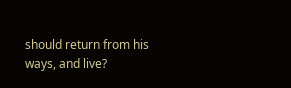should return from his ways, and live?